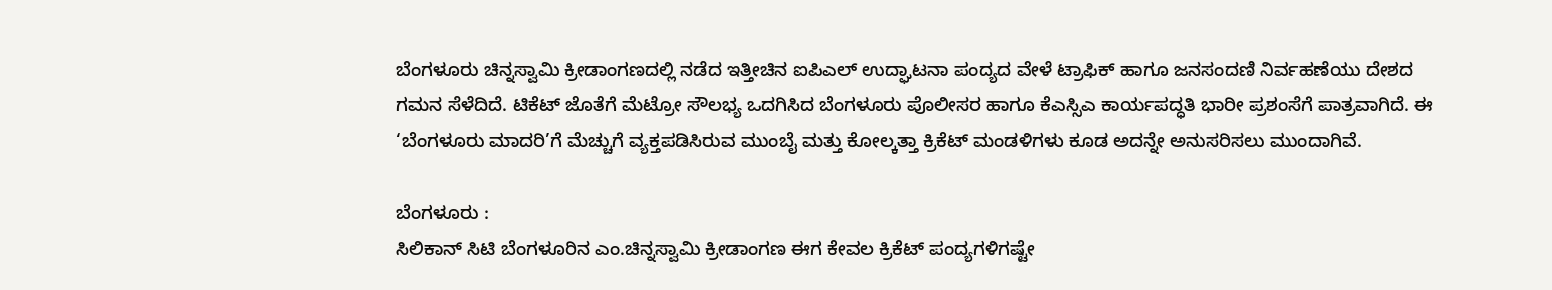ಬೆಂಗಳೂರು ಚಿನ್ನಸ್ವಾಮಿ ಕ್ರೀಡಾಂಗಣದಲ್ಲಿ ನಡೆದ ಇತ್ತೀಚಿನ ಐಪಿಎಲ್ ಉದ್ಘಾಟನಾ ಪಂದ್ಯದ ವೇಳೆ ಟ್ರಾಫಿಕ್ ಹಾಗೂ ಜನಸಂದಣಿ ನಿರ್ವಹಣೆಯು ದೇಶದ ಗಮನ ಸೆಳೆದಿದೆ. ಟಿಕೆಟ್ ಜೊತೆಗೆ ಮೆಟ್ರೋ ಸೌಲಭ್ಯ ಒದಗಿಸಿದ ಬೆಂಗಳೂರು ಪೊಲೀಸರ ಹಾಗೂ ಕೆಎಸ್ಸಿಎ ಕಾರ್ಯಪದ್ಧತಿ ಭಾರೀ ಪ್ರಶಂಸೆಗೆ ಪಾತ್ರವಾಗಿದೆ. ಈ ‘ಬೆಂಗಳೂರು ಮಾದರಿ’ಗೆ ಮೆಚ್ಚುಗೆ ವ್ಯಕ್ತಪಡಿಸಿರುವ ಮುಂಬೈ ಮತ್ತು ಕೋಲ್ಕತ್ತಾ ಕ್ರಿಕೆಟ್ ಮಂಡಳಿಗಳು ಕೂಡ ಅದನ್ನೇ ಅನುಸರಿಸಲು ಮುಂದಾಗಿವೆ.

ಬೆಂಗಳೂರು :
ಸಿಲಿಕಾನ್ ಸಿಟಿ ಬೆಂಗಳೂರಿನ ಎಂ.ಚಿನ್ನಸ್ವಾಮಿ ಕ್ರೀಡಾಂಗಣ ಈಗ ಕೇವಲ ಕ್ರಿಕೆಟ್ ಪಂದ್ಯಗಳಿಗಷ್ಟೇ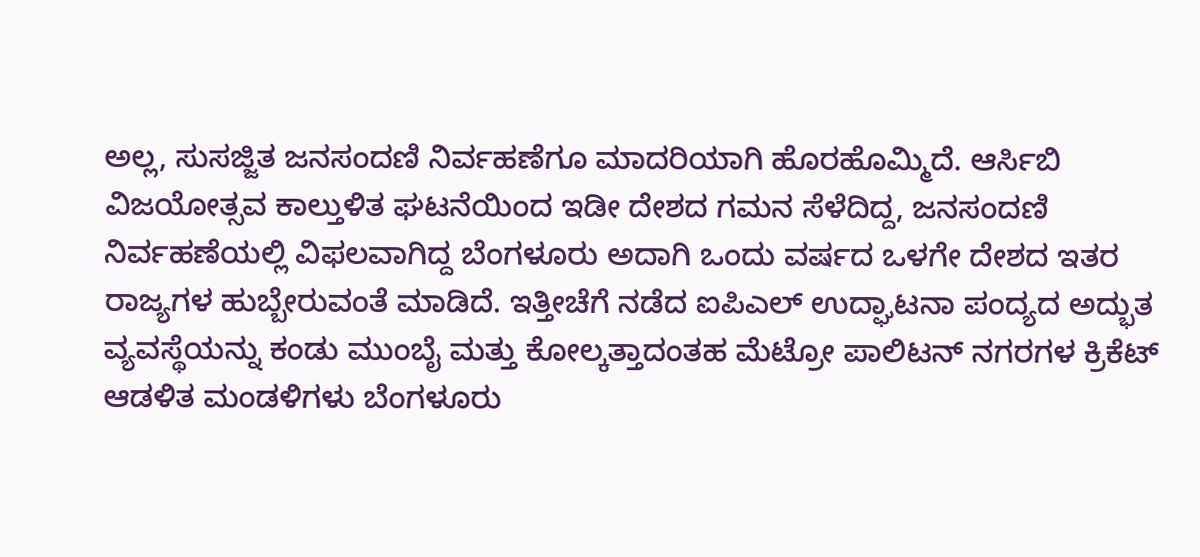ಅಲ್ಲ, ಸುಸಜ್ಜಿತ ಜನಸಂದಣಿ ನಿರ್ವಹಣೆಗೂ ಮಾದರಿಯಾಗಿ ಹೊರಹೊಮ್ಮಿದೆ. ಆರ್ಸಿಬಿ ವಿಜಯೋತ್ಸವ ಕಾಲ್ತುಳಿತ ಘಟನೆಯಿಂದ ಇಡೀ ದೇಶದ ಗಮನ ಸೆಳೆದಿದ್ದ, ಜನಸಂದಣಿ ನಿರ್ವಹಣೆಯಲ್ಲಿ ವಿಫಲವಾಗಿದ್ದ ಬೆಂಗಳೂರು ಅದಾಗಿ ಒಂದು ವರ್ಷದ ಒಳಗೇ ದೇಶದ ಇತರ ರಾಜ್ಯಗಳ ಹುಬ್ಬೇರುವಂತೆ ಮಾಡಿದೆ. ಇತ್ತೀಚೆಗೆ ನಡೆದ ಐಪಿಎಲ್ ಉದ್ಘಾಟನಾ ಪಂದ್ಯದ ಅದ್ಭುತ ವ್ಯವಸ್ಥೆಯನ್ನು ಕಂಡು ಮುಂಬೈ ಮತ್ತು ಕೋಲ್ಕತ್ತಾದಂತಹ ಮೆಟ್ರೋ ಪಾಲಿಟನ್ ನಗರಗಳ ಕ್ರಿಕೆಟ್ ಆಡಳಿತ ಮಂಡಳಿಗಳು ಬೆಂಗಳೂರು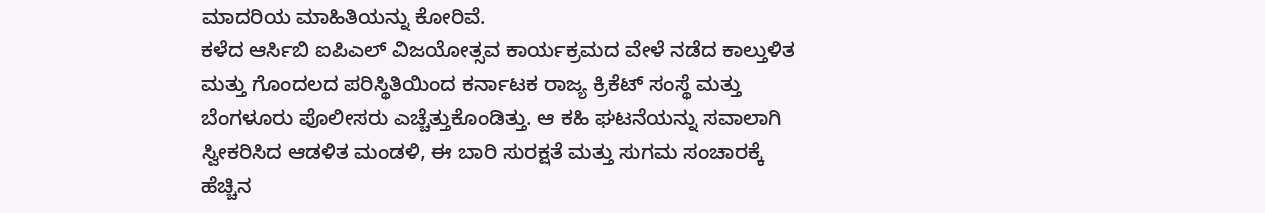ಮಾದರಿಯ ಮಾಹಿತಿಯನ್ನು ಕೋರಿವೆ.
ಕಳೆದ ಆರ್ಸಿಬಿ ಐಪಿಎಲ್ ವಿಜಯೋತ್ಸವ ಕಾರ್ಯಕ್ರಮದ ವೇಳೆ ನಡೆದ ಕಾಲ್ತುಳಿತ ಮತ್ತು ಗೊಂದಲದ ಪರಿಸ್ಥಿತಿಯಿಂದ ಕರ್ನಾಟಕ ರಾಜ್ಯ ಕ್ರಿಕೆಟ್ ಸಂಸ್ಥೆ ಮತ್ತು ಬೆಂಗಳೂರು ಪೊಲೀಸರು ಎಚ್ಚೆತ್ತುಕೊಂಡಿತ್ತು. ಆ ಕಹಿ ಘಟನೆಯನ್ನು ಸವಾಲಾಗಿ ಸ್ವೀಕರಿಸಿದ ಆಡಳಿತ ಮಂಡಳಿ, ಈ ಬಾರಿ ಸುರಕ್ಷತೆ ಮತ್ತು ಸುಗಮ ಸಂಚಾರಕ್ಕೆ ಹೆಚ್ಚಿನ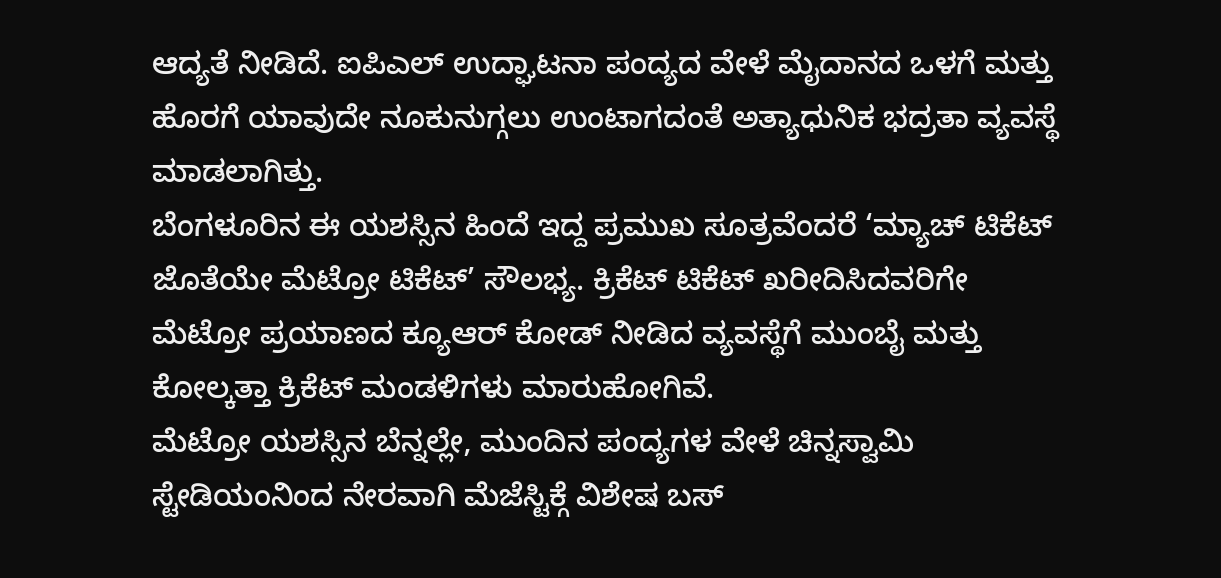ಆದ್ಯತೆ ನೀಡಿದೆ. ಐಪಿಎಲ್ ಉದ್ಘಾಟನಾ ಪಂದ್ಯದ ವೇಳೆ ಮೈದಾನದ ಒಳಗೆ ಮತ್ತು ಹೊರಗೆ ಯಾವುದೇ ನೂಕುನುಗ್ಗಲು ಉಂಟಾಗದಂತೆ ಅತ್ಯಾಧುನಿಕ ಭದ್ರತಾ ವ್ಯವಸ್ಥೆ ಮಾಡಲಾಗಿತ್ತು.
ಬೆಂಗಳೂರಿನ ಈ ಯಶಸ್ಸಿನ ಹಿಂದೆ ಇದ್ದ ಪ್ರಮುಖ ಸೂತ್ರವೆಂದರೆ ‘ಮ್ಯಾಚ್ ಟಿಕೆಟ್ ಜೊತೆಯೇ ಮೆಟ್ರೋ ಟಿಕೆಟ್’ ಸೌಲಭ್ಯ. ಕ್ರಿಕೆಟ್ ಟಿಕೆಟ್ ಖರೀದಿಸಿದವರಿಗೇ ಮೆಟ್ರೋ ಪ್ರಯಾಣದ ಕ್ಯೂಆರ್ ಕೋಡ್ ನೀಡಿದ ವ್ಯವಸ್ಥೆಗೆ ಮುಂಬೈ ಮತ್ತು ಕೋಲ್ಕತ್ತಾ ಕ್ರಿಕೆಟ್ ಮಂಡಳಿಗಳು ಮಾರುಹೋಗಿವೆ.
ಮೆಟ್ರೋ ಯಶಸ್ಸಿನ ಬೆನ್ನಲ್ಲೇ, ಮುಂದಿನ ಪಂದ್ಯಗಳ ವೇಳೆ ಚಿನ್ನಸ್ವಾಮಿ ಸ್ಟೇಡಿಯಂನಿಂದ ನೇರವಾಗಿ ಮೆಜೆಸ್ಟಿಕ್ಗೆ ವಿಶೇಷ ಬಸ್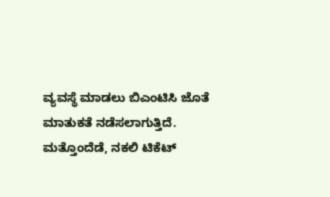ವ್ಯವಸ್ಥೆ ಮಾಡಲು ಬಿಎಂಟಿಸಿ ಜೊತೆ ಮಾತುಕತೆ ನಡೆಸಲಾಗುತ್ತಿದೆ. ಮತ್ತೊಂದೆಡೆ, ನಕಲಿ ಟಿಕೆಟ್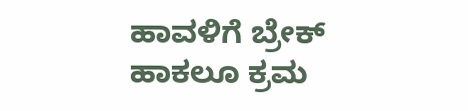ಹಾವಳಿಗೆ ಬ್ರೇಕ್ ಹಾಕಲೂ ಕ್ರಮ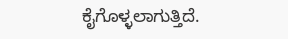ಕೈಗೊಳ್ಳಲಾಗುತ್ತಿದೆ.